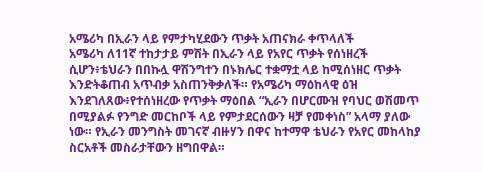አሜሪካ በኢራን ላይ የምታካሂደውን ጥቃት አጠናክራ ቀጥላለች
አሜሪካ ለ11ኛ ተከታታይ ምሽት በኢራን ላይ የአየር ጥቃት የሰነዘረች ሲሆን፥ቴህራን በበኩሏ ዋሽንግተን በኑክሌር ተቋማቷ ላይ ከሚሰነዘር ጥቃት እንድትቆጠብ አጥብቃ አስጠንቅቃለች። የአሜሪካ ማዕከላዊ ዕዝ እንደገለጸው፥የተሰነዘረው የጥቃት ማዕበል “ኢራን በሆርሙዝ የባህር ወሽመጥ በሚያልፉ የንግድ መርከቦች ላይ የምታደርሰውን ዛቻ የመቀነስ” አላማ ያለው ነው። የኢራን መንግስት መገናኛ ብዙሃን በዋና ከተማዋ ቴህራን የአየር መከላከያ ስርአቶች መስራታቸውን ዘግበዋል።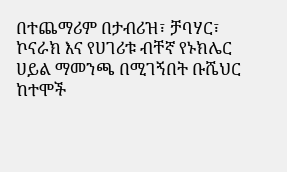በተጨማሪም በታብሪዝ፣ ቻባሃር፣ ኮናራክ እና የሀገሪቱ ብቸኛ የኑክሌር ሀይል ማመንጫ በሚገኝበት ቡሼህር ከተሞች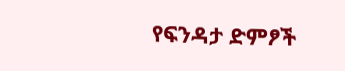የፍንዳታ ድምፆች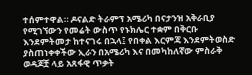ተሰምተዋል። ዶናልድ ትራምፕ አሜሪካ በናታንዝ አቅራቢያ የሚገኘውን የመሬት ውስጥ የኑክሌር ተቋም በቅርቡ እንደምትመታ ከተናገሩ በኋላ፤ የበቀል እርምጃ እንደምትወስድ ያስጠነቀቀችው ኢራን በአሜሪካ እና በመካከለኛው ምስራቅ ወዳጆቿ ላይ አጸፋዊ ጥቃት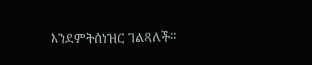እንደምትሰነዝር ገልጻለች።